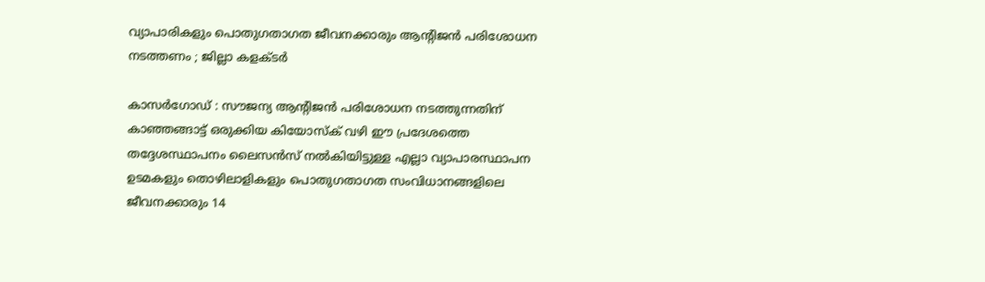വ്യാപാരികളും പൊതുഗതാഗത ജീവനക്കാരും ആന്റിജൻ പരിശോധന നടത്തണം ; ജില്ലാ കളക്ടർ

കാസർഗോഡ് : സൗജന്യ ആന്റിജൻ പരിശോധന നടത്തുന്നതിന് കാഞ്ഞങ്ങാട്ട് ഒരുക്കിയ കിയോസ്ക് വഴി ഈ പ്രദേശത്തെ തദ്ദേശസ്ഥാപനം ലൈസൻസ് നൽകിയിട്ടുള്ള എല്ലാ വ്യാപാരസ്ഥാപന ഉടമകളും തൊഴിലാളികളും പൊതുഗതാഗത സംവിധാനങ്ങളിലെ ജീവനക്കാരും 14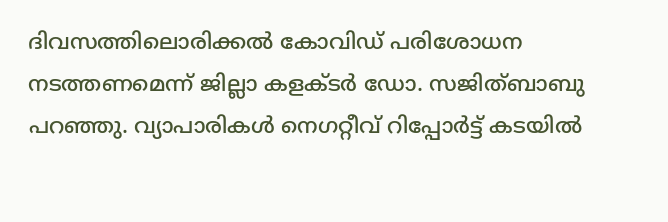ദിവസത്തിലൊരിക്കൽ കോവിഡ് പരിശോധന നടത്തണമെന്ന് ജില്ലാ കളക്ടർ ഡോ. സജിത്ബാബു പറഞ്ഞു. വ്യാപാരികൾ നെഗറ്റീവ് റിപ്പോർട്ട് കടയിൽ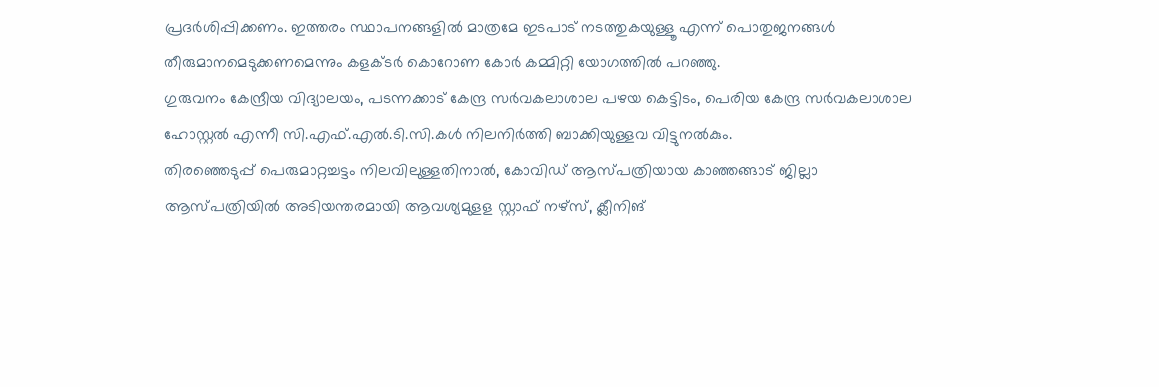പ്രദർശിപ്പിക്കണം. ഇത്തരം സ്ഥാപനങ്ങളിൽ മാത്രമേ ഇടപാട് നടത്തുകയുള്ളൂ എന്ന് പൊതുജനങ്ങൾ തീരുമാനമെടുക്കണമെന്നും കളക്ടർ കൊറോണ കോർ കമ്മിറ്റി യോഗത്തിൽ പറഞ്ഞു.
ഗുരുവനം കേന്ദ്രീയ വിദ്യാലയം, പടന്നക്കാട് കേന്ദ്ര സർവകലാശാല പഴയ കെട്ടിടം, പെരിയ കേന്ദ്ര സർവകലാശാല ഹോസ്റ്റൽ എന്നീ സി.എഫ്.എൽ.ടി.സി.കൾ നിലനിർത്തി ബാക്കിയുള്ളവ വിട്ടുനൽകും.
തിരഞ്ഞെടുപ്പ് പെരുമാറ്റച്ചട്ടം നിലവിലുള്ളതിനാൽ, കോവിഡ് ആസ്പത്രിയായ കാഞ്ഞങ്ങാട് ജില്ലാ ആസ്പത്രിയിൽ അടിയന്തരമായി ആവശ്യമുളള സ്റ്റാഫ് നഴ്സ്, ക്ലീനിങ്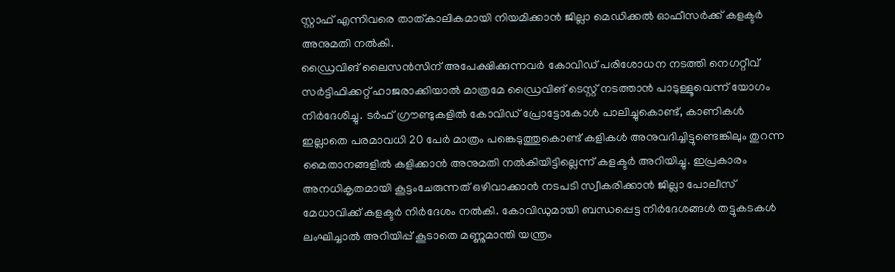സ്റ്റാഫ് എന്നിവരെ താത്കാലികമായി നിയമിക്കാൻ ജില്ലാ മെഡിക്കൽ ഓഫീസർക്ക് കളക്ടർ അനുമതി നൽകി.
ഡ്രൈവിങ് ലൈസൻസിന് അപേക്ഷിക്കുന്നവർ കോവിഡ് പരിശോധന നടത്തി നെഗറ്റീവ് സർട്ടിഫിക്കറ്റ് ഹാജരാക്കിയാൽ മാത്രമേ ഡ്രൈവിങ് ടെസ്റ്റ് നടത്താൻ പാടുള്ളൂവെന്ന് യോഗം നിർദേശിച്ചു. ടർഫ് ഗ്രൗണ്ടുകളിൽ കോവിഡ് പ്രോട്ടോകോൾ പാലിച്ചുകൊണ്ട്, കാണികൾ ഇല്ലാതെ പരമാവധി 20 പേർ മാത്രം പങ്കെടുത്തുകൊണ്ട് കളികൾ അനുവദിച്ചിട്ടുണ്ടെങ്കിലും തുറന്ന മൈതാനങ്ങളിൽ കളിക്കാൻ അനുമതി നൽകിയിട്ടില്ലെന്ന് കളക്ടർ അറിയിച്ചു. ഇപ്രകാരം അനധികൃതമായി കൂട്ടംചേരുന്നത് ഒഴിവാക്കാൻ നടപടി സ്വീകരിക്കാൻ ജില്ലാ പോലീസ് മേധാവിക്ക് കളക്ടർ നിർദേശം നൽകി. കോവിഡുമായി ബന്ധപ്പെട്ട നിർദേശങ്ങൾ തട്ടുകടകൾ ലംഘിച്ചാൽ അറിയിപ്പ് കൂടാതെ മണ്ണുമാന്തി യന്ത്രം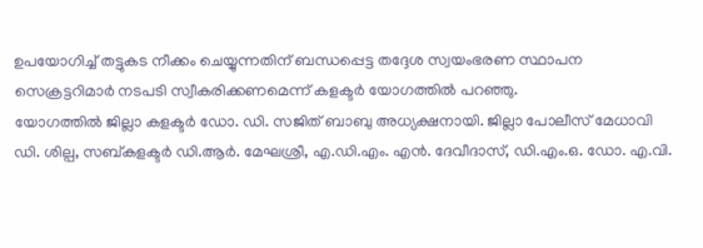ഉപയോഗിച്ച് തട്ടുകട നീക്കം ചെയ്യുന്നതിന് ബന്ധപ്പെട്ട തദ്ദേശ സ്വയംഭരണ സ്ഥാപന സെക്രട്ടറിമാർ നടപടി സ്വീകരിക്കണമെന്ന് കളക്ടർ യോഗത്തിൽ പറഞ്ഞു.
യോഗത്തിൽ ജില്ലാ കളക്ടർ ഡോ. ഡി. സജിത് ബാബു അധ്യക്ഷനായി. ജില്ലാ പോലീസ് മേധാവി ഡി. ശില്പ, സബ്കളക്ടർ ഡി.ആർ. മേഘശ്രീ, എ.ഡി.എം. എൻ. ദേവീദാസ്, ഡി.എം.ഒ. ഡോ. എ.വി.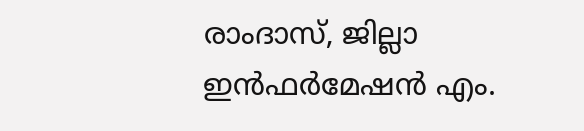രാംദാസ്, ജില്ലാ ഇൻഫർമേഷൻ എം.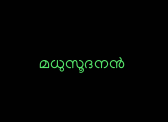മധുസൂദനൻ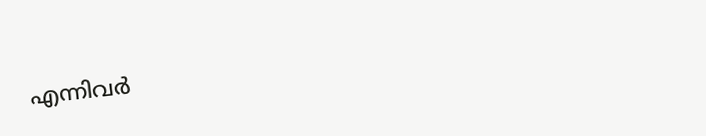എന്നിവർ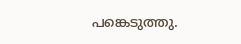പങ്കെടുത്തു.